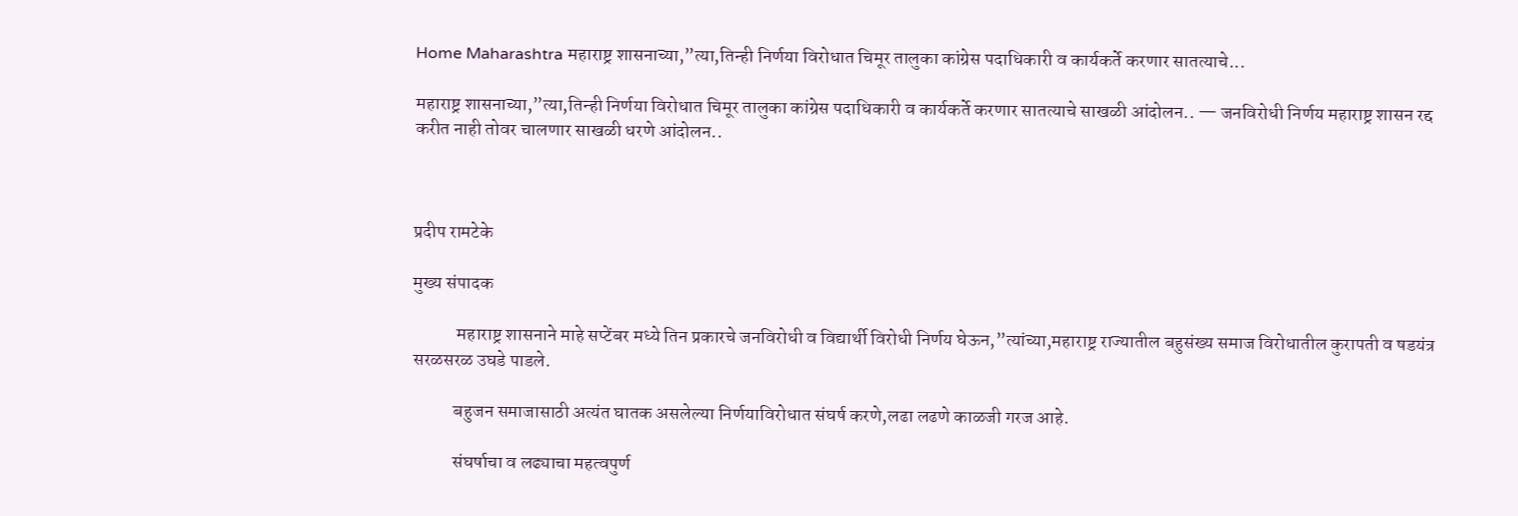Home Maharashtra महाराष्ट्र शासनाच्या,”त्या,तिन्ही निर्णया विरोधात चिमूर तालुका कांग्रेस पदाधिकारी व कार्यकर्ते करणार सातत्याचे...

महाराष्ट्र शासनाच्या,”त्या,तिन्ही निर्णया विरोधात चिमूर तालुका कांग्रेस पदाधिकारी व कार्यकर्ते करणार सातत्याचे साखळी आंदोलन.. — जनविरोधी निर्णय महाराष्ट्र शासन रद्द करीत नाही तोवर चालणार साखळी धरणे आंदोलन..



प्रदीप रामटेके

मुख्य संपादक

            महाराष्ट्र शासनाने माहे सप्टेंबर मध्ये तिन प्रकारचे जनविरोधी व विद्यार्थी विरोधी निर्णय घेऊन,”त्यांच्या,महाराष्ट्र राज्यातील बहुसंख्य समाज विरोधातील कुरापती व षडयंत्र सरळसरळ उघडे पाडले.

           बहुजन समाजासाठी अत्यंत घातक असलेल्या निर्णयाविरोधात संघर्ष करणे,लढा लढणे काळजी गरज आहे.

           संघर्षाचा व लढ्याचा महत्वपुर्ण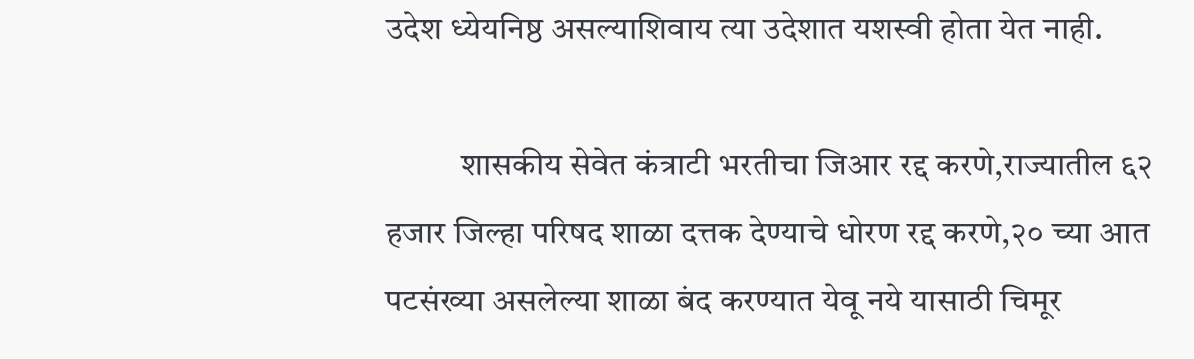उदेश ध्येयनिष्ठ असल्याशिवाय त्या उदेशात यशस्वी होता येत नाही.

           शासकीय सेवेत कंत्राटी भरतीचा जिआर रद्द करणे,राज्यातील ६२ हजार जिल्हा परिषद शाळा दत्तक देण्याचे धोरण रद्द करणे,२० च्या आत पटसंख्या असलेल्या शाळा बंद करण्यात येवू नये यासाठी चिमूर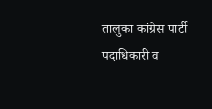तालुका कांग्रेस पार्टी पदाधिकारी व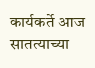कार्यकर्ते आज सातत्याच्या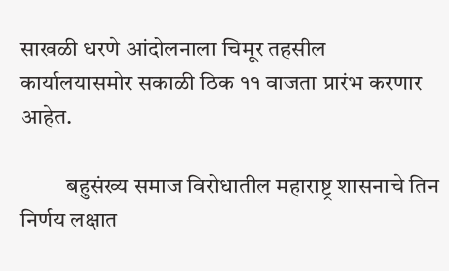साखळी धरणे आंदोलनाला चिमूर तहसील कार्यालयासमोर सकाळी ठिक ११ वाजता प्रारंभ करणार आहेत.

          बहुसंख्य समाज विरोधातील महाराष्ट्र शासनाचे तिन निर्णय लक्षात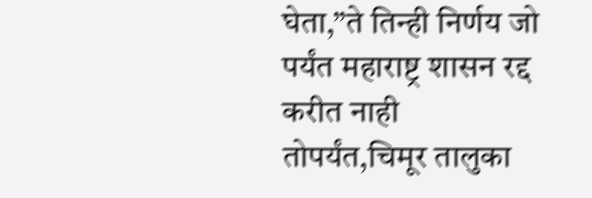घेता,”ते तिन्ही निर्णय जो पर्यंत महाराष्ट्र शासन रद्द करीत नाही तोपर्यंत,चिमूर तालुका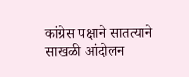कांग्रेस पक्षाने सातत्याने साखळी आंदोलन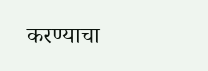करण्याचा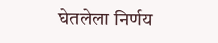घेतलेला निर्णय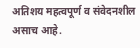अतिशय महत्वपूर्ण व संवेदनशील असाच आहे.